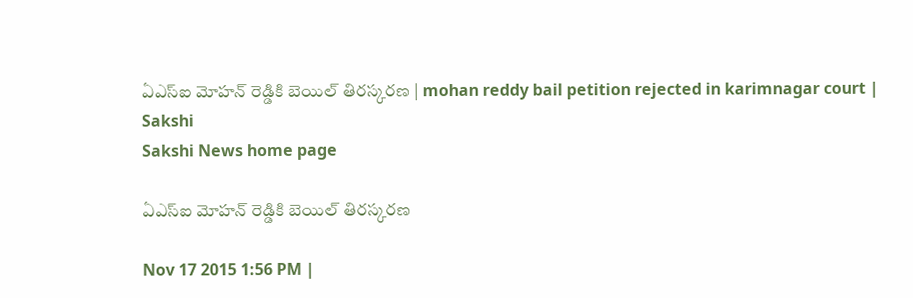ఏఎస్ఐ మోహన్ రెడ్డికి బెయిల్ తిరస్కరణ | mohan reddy bail petition rejected in karimnagar court | Sakshi
Sakshi News home page

ఏఎస్ఐ మోహన్ రెడ్డికి బెయిల్ తిరస్కరణ

Nov 17 2015 1:56 PM |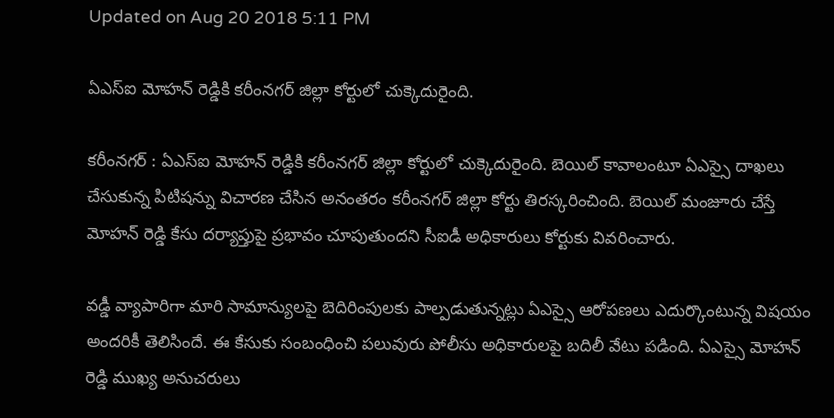Updated on Aug 20 2018 5:11 PM

ఏఎస్ఐ మోహన్ రెడ్డికి కరీంనగర్ జిల్లా కోర్టులో చుక్కెదురైంది.

కరీంనగర్ : ఏఎస్ఐ మోహన్ రెడ్డికి కరీంనగర్ జిల్లా కోర్టులో చుక్కెదురైంది. బెయిల్ కావాలంటూ ఏఎస్సై దాఖలు చేసుకున్న పిటిషన్ను విచారణ చేసిన అనంతరం కరీంనగర్ జిల్లా కోర్టు తిరస్కరించింది. బెయిల్ మంజూరు చేస్తే మోహన్ రెడ్డి కేసు దర్యాప్తుపై ప్రభావం చూపుతుందని సీఐడీ అధికారులు కోర్టుకు వివరించారు.

వడ్డీ వ్యాపారిగా మారి సామాన్యులపై బెదిరింపులకు పాల్పడుతున్నట్లు ఏఎస్సై ఆరోపణలు ఎదుర్కొంటున్న విషయం అందరికీ తెలిసిందే. ఈ కేసుకు సంబంధించి పలువురు పోలీసు అధికారులపై బదిలీ వేటు పడింది. ఏఎస్సై మోహన్ రెడ్డి ముఖ్య అనుచరులు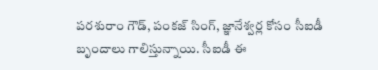పరశురాం గౌడ్, పంకజ్ సింగ్, జ్ఞానేశ్వర్ల కోసం సీఐడీ బృందాలు గాలిస్తున్నాయి. సీఐడీ ఈ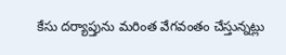కేసు దర్యాప్తును మరింత వేగవంతం చేస్తున్నట్లు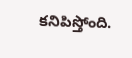కనిపిస్తోంది.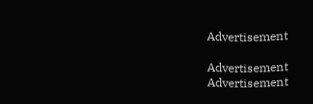Advertisement

Advertisement
Advertisement